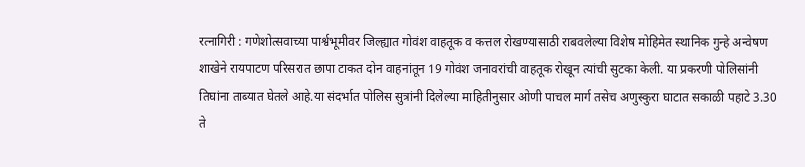रत्नागिरी : गणेशोत्सवाच्या पार्श्वभूमीवर जिल्ह्यात गोवंश वाहतूक व कत्तल रोखण्यासाठी राबवलेल्या विशेष मोहिमेत स्थानिक गुन्हे अन्वेषण शाखेने रायपाटण परिसरात छापा टाकत दोन वाहनांतून 19 गोवंश जनावरांची वाहतूक रोखून त्यांची सुटका केली. या प्रकरणी पोलिसांनी तिघांना ताब्यात घेतले आहे.या संदर्भात पोलिस सुत्रांनी दिलेल्या माहितीनुसार ओणी पाचल मार्ग तसेच अणुस्कुरा घाटात सकाळी पहाटे 3.30 ते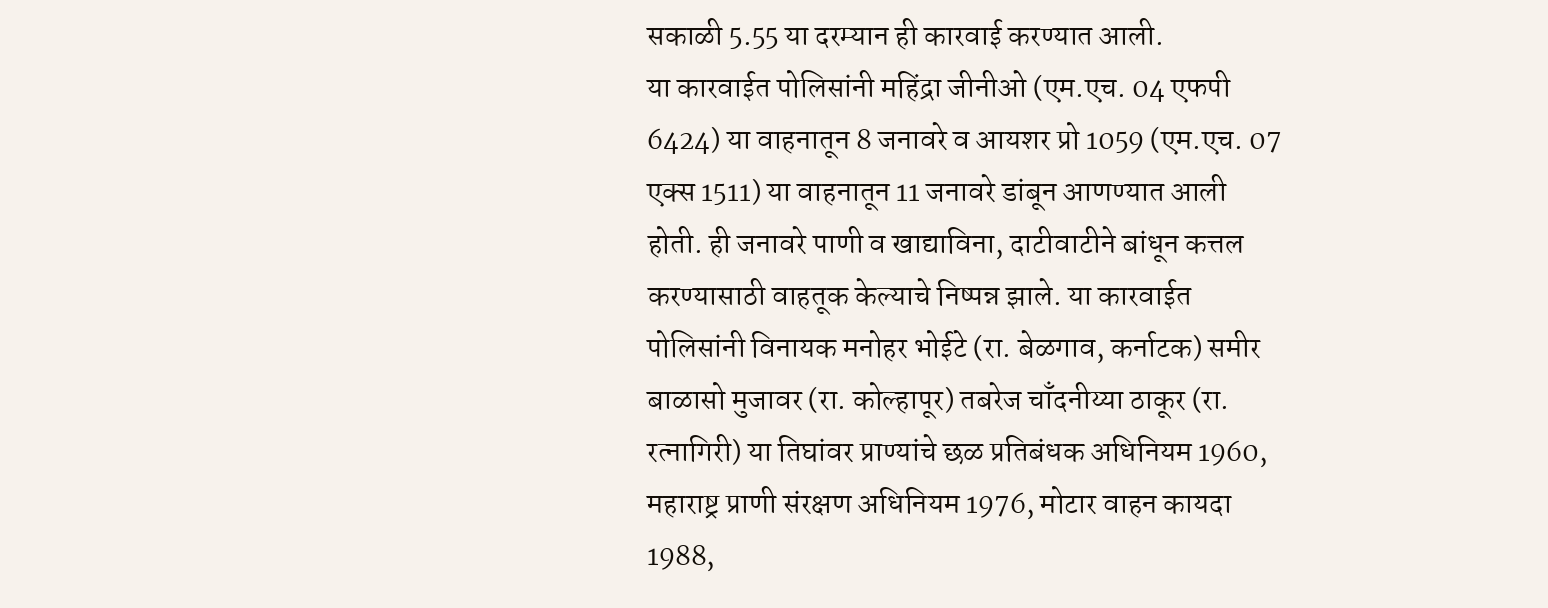सकाळी 5.55 या दरम्यान ही कारवाई करण्यात आली.
या कारवाईत पोलिसांनी महिंद्रा जीनीओ (एम.एच. 04 एफपी 6424) या वाहनातून 8 जनावरे व आयशर प्रो 1059 (एम.एच. 07 एक्स 1511) या वाहनातून 11 जनावरे डांबून आणण्यात आली होती. ही जनावरे पाणी व खाद्याविना, दाटीवाटीने बांधून कत्तल करण्यासाठी वाहतूक केल्याचे निष्पन्न झाले. या कारवाईत पोलिसांनी विनायक मनोहर भोईटे (रा. बेळगाव, कर्नाटक) समीर बाळासो मुजावर (रा. कोल्हापूर) तबरेज चाँदनीय्या ठाकूर (रा. रत्नागिरी) या तिघांवर प्राण्यांचे छळ प्रतिबंधक अधिनियम 1960, महाराष्ट्र प्राणी संरक्षण अधिनियम 1976, मोटार वाहन कायदा 1988,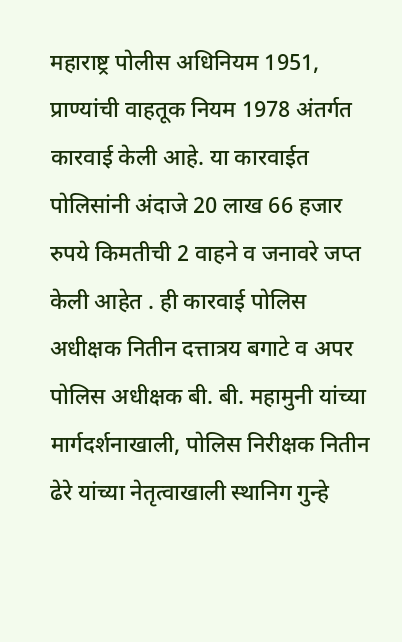महाराष्ट्र पोलीस अधिनियम 1951, प्राण्यांची वाहतूक नियम 1978 अंतर्गत कारवाई केली आहे. या कारवाईत पोलिसांनी अंदाजे 20 लाख 66 हजार रुपये किमतीची 2 वाहने व जनावरे जप्त केली आहेत . ही कारवाई पोलिस अधीक्षक नितीन दत्तात्रय बगाटे व अपर पोलिस अधीक्षक बी. बी. महामुनी यांच्या मार्गदर्शनाखाली, पोलिस निरीक्षक नितीन ढेरे यांच्या नेतृत्वाखाली स्थानिग गुन्हे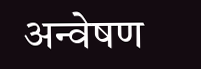अन्वेषण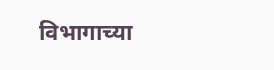विभागाच्या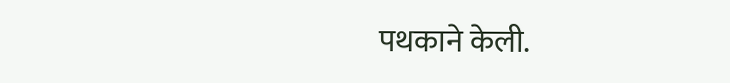पथकाने केली.